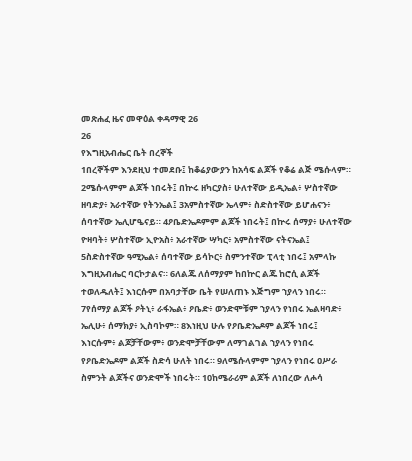መጽሐፈ ዜና መዋዕል ቀዳማዊ 26
26
የእግዚአብሔር ቤት በረኞች
1በረኞችም እንደዚህ ተመደቡ፤ ከቆሬያውያን ከአሳፍ ልጆች የቆሬ ልጅ ሜሱላም። 2ሜሱላምም ልጆች ነበሩት፤ በኵሩ ዘካርያስ፥ ሁለተኛው ይዲኤል፥ ሦስተኛው ዘባድያ፥ አራተኛው የትንኤል፤ 3አምስተኛው ኤላም፥ ስድስተኛው ይሆሐናን፥ ሰባተኛው ኤሊሆዔናይ። 4ዖቤድኤዶምም ልጆች ነበሩት፤ በኵሩ ሰማያ፥ ሁለተኛው ዮዛባት፥ ሦስተኛው ኢዮአስ፥ አራተኛው ሣካር፥ አምስተኛው ናትናኤል፤ 5ስድስተኛው ዓሚኤል፥ ሰባተኛው ይሳኮር፥ ስምንተኛው ፒላቲ ነበሩ፤ አምላኩ እግዚአብሔር ባርኮታልና። 6ለልጁ ለሰማያም ከበኵር ልጁ ከሮሲ ልጆች ተወለዱለት፤ እነርሱም በአባታቸው ቤት የሠለጠኑ እጅግም ኀያላን ነበሩ። 7የሰማያ ልጆች ዖትኒ፥ ራፋኤል፥ ዖቤድ፥ ወንድሞቹም ኀያላን የነበሩ ኤልዛባድ፥ ኤሊሁ፥ ሰማክያ፥ ኢስባኮም። 8እነዚህ ሁሉ የዖቤድኤዶም ልጆች ነበሩ፤ እነርሱም፥ ልጆቻቸውም፥ ወንድሞቻቸውም ለማገልገል ኀያላን የነበሩ የዖቤድኤዶም ልጆች ስድሳ ሁለት ነበሩ። 9ለሜሱላምም ኀያላን የነበሩ ዐሥራ ስምንት ልጆችና ወንድሞች ነበሩት። 10ከሜራሪም ልጆች ለነበረው ለሖሳ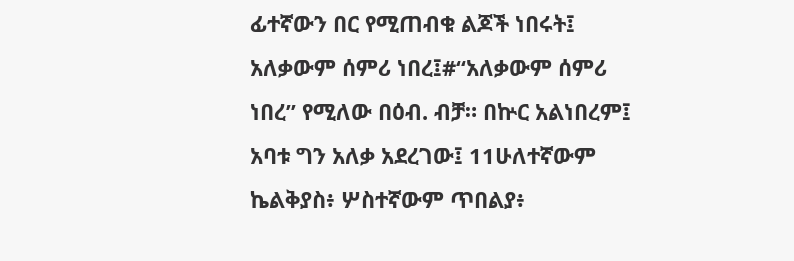ፊተኛውን በር የሚጠብቁ ልጆች ነበሩት፤ አለቃውም ሰምሪ ነበረ፤#“አለቃውም ሰምሪ ነበረ” የሚለው በዕብ. ብቻ። በኵር አልነበረም፤ አባቱ ግን አለቃ አደረገው፤ 11ሁለተኛውም ኬልቅያስ፥ ሦስተኛውም ጥበልያ፥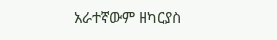አራተኛውም ዘካርያስ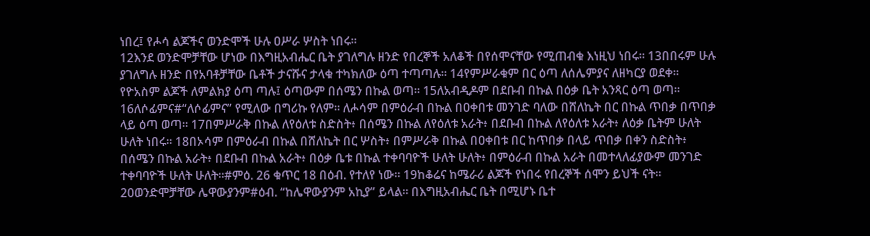ነበረ፤ የሖሳ ልጆችና ወንድሞች ሁሉ ዐሥራ ሦስት ነበሩ።
12እንደ ወንድሞቻቸው ሆነው በእግዚአብሔር ቤት ያገለግሉ ዘንድ የበረኞች አለቆች በየሰሞናቸው የሚጠብቁ እነዚህ ነበሩ። 13በበሩም ሁሉ ያገለግሉ ዘንድ በየአባቶቻቸው ቤቶች ታናሹና ታላቁ ተካክለው ዕጣ ተጣጣሉ። 14የምሥራቁም በር ዕጣ ለሰሌምያና ለዘካርያ ወደቀ። የዮአስም ልጆች ለምልክያ ዕጣ ጣሉ፤ ዕጣውም በሰሜን በኩል ወጣ። 15ለአብዲዶም በደቡብ በኩል በዕቃ ቤት አንጻር ዕጣ ወጣ። 16ለሶፊምና#“ለሶፊምና” የሚለው በግሪኩ የለም። ለሖሳም በምዕራብ በኩል በዐቀበቱ መንገድ ባለው በሸለኬት በር በኩል ጥበቃ በጥበቃ ላይ ዕጣ ወጣ። 17በምሥራቅ በኩል ለየዕለቱ ስድስት፥ በሰሜን በኩል ለየዕለቱ አራት፥ በደቡብ በኩል ለየዕለቱ አራት፥ ለዕቃ ቤትም ሁለት ሁለት ነበሩ። 18በኦሳም በምዕራብ በኩል በሸለኬት በር ሦስት፥ በምሥራቅ በኩል በዐቀበቱ በር ከጥበቃ በላይ ጥበቃ በቀን ስድስት፥ በሰሜን በኩል አራት፥ በደቡብ በኩል አራት፥ በዕቃ ቤቱ በኩል ተቀባባዮች ሁለት ሁለት፥ በምዕራብ በኩል አራት በመተላለፊያውም መንገድ ተቀባባዮች ሁለት ሁለት።#ምዕ. 26 ቁጥር 18 በዕብ. የተለየ ነው። 19ከቆሬና ከሜራሪ ልጆች የነበሩ የበረኞች ሰሞን ይህች ናት።
20ወንድሞቻቸው ሌዋውያንም#ዕብ. “ከሌዋውያንም አኪያ” ይላል። በእግዚአብሔር ቤት በሚሆኑ ቤተ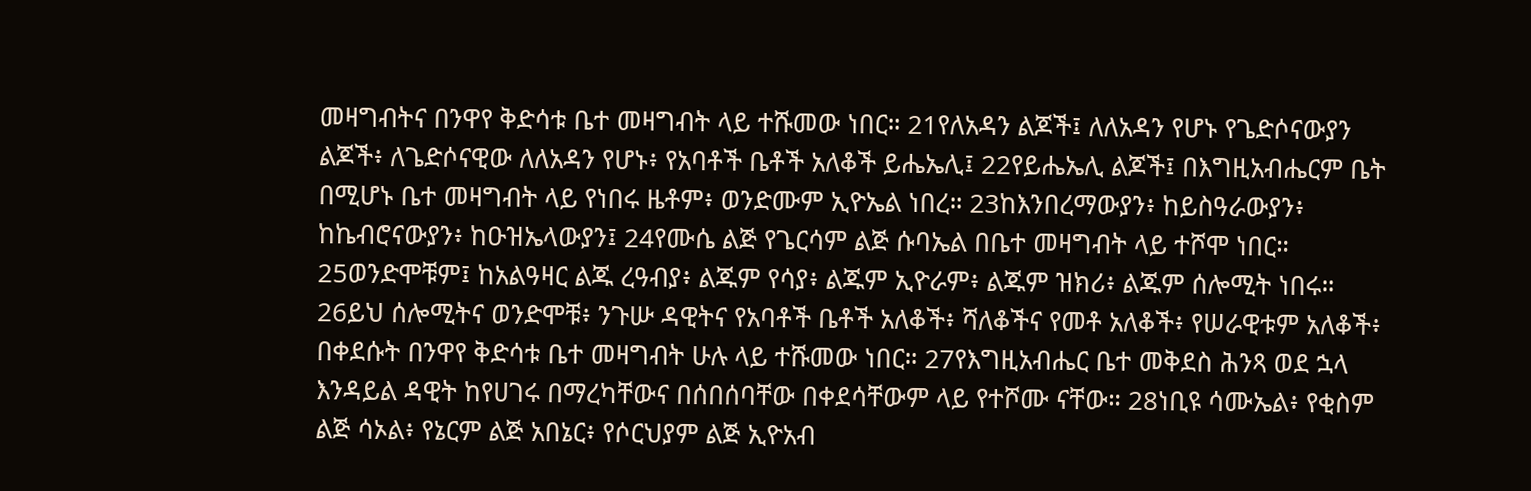መዛግብትና በንዋየ ቅድሳቱ ቤተ መዛግብት ላይ ተሹመው ነበር። 21የለአዳን ልጆች፤ ለለአዳን የሆኑ የጌድሶናውያን ልጆች፥ ለጌድሶናዊው ለለአዳን የሆኑ፥ የአባቶች ቤቶች አለቆች ይሔኤሊ፤ 22የይሔኤሊ ልጆች፤ በእግዚአብሔርም ቤት በሚሆኑ ቤተ መዛግብት ላይ የነበሩ ዜቶም፥ ወንድሙም ኢዮኤል ነበረ። 23ከእንበረማውያን፥ ከይስዓራውያን፥ ከኬብሮናውያን፥ ከዑዝኤላውያን፤ 24የሙሴ ልጅ የጌርሳም ልጅ ሱባኤል በቤተ መዛግብት ላይ ተሾሞ ነበር። 25ወንድሞቹም፤ ከአልዓዛር ልጁ ረዓብያ፥ ልጁም የሳያ፥ ልጁም ኢዮራም፥ ልጁም ዝክሪ፥ ልጁም ሰሎሚት ነበሩ። 26ይህ ሰሎሚትና ወንድሞቹ፥ ንጉሡ ዳዊትና የአባቶች ቤቶች አለቆች፥ ሻለቆችና የመቶ አለቆች፥ የሠራዊቱም አለቆች፥ በቀደሱት በንዋየ ቅድሳቱ ቤተ መዛግብት ሁሉ ላይ ተሹመው ነበር። 27የእግዚአብሔር ቤተ መቅደስ ሕንጻ ወደ ኋላ እንዳይል ዳዊት ከየሀገሩ በማረካቸውና በሰበሰባቸው በቀደሳቸውም ላይ የተሾሙ ናቸው። 28ነቢዩ ሳሙኤል፥ የቂስም ልጅ ሳኦል፥ የኔርም ልጅ አበኔር፥ የሶርህያም ልጅ ኢዮአብ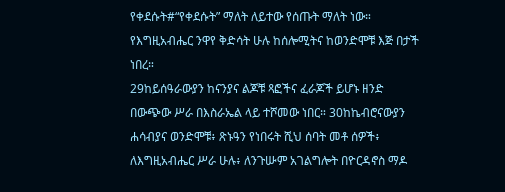የቀደሱት#“የቀደሱት” ማለት ለይተው የሰጡት ማለት ነው። የእግዚአብሔር ንዋየ ቅድሳት ሁሉ ከሰሎሚትና ከወንድሞቹ እጅ በታች ነበረ።
29ከይሰዓራውያን ከናንያና ልጆቹ ጻፎችና ፈራጆች ይሆኑ ዘንድ በውጭው ሥራ በእስራኤል ላይ ተሾመው ነበር። 30ከኬብሮናውያን ሐሳብያና ወንድሞቹ፥ ጽኑዓን የነበሩት ሺህ ሰባት መቶ ሰዎች፥ ለእግዚአብሔር ሥራ ሁሉ፥ ለንጉሡም አገልግሎት በዮርዳኖስ ማዶ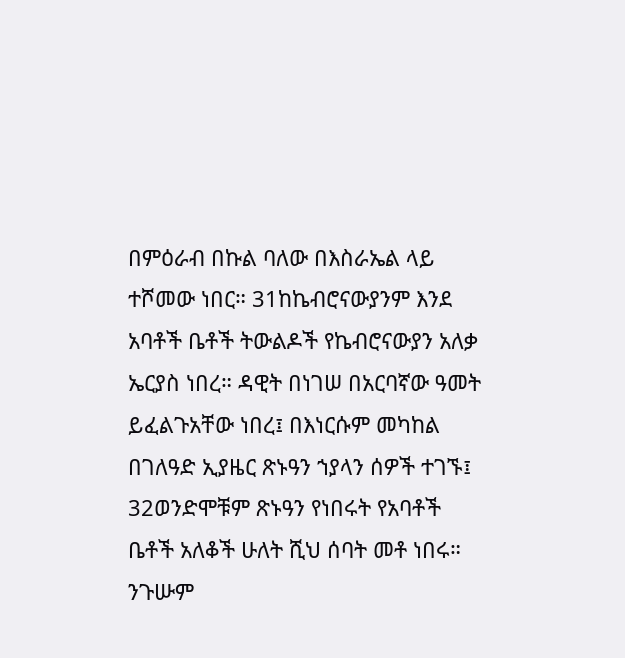በምዕራብ በኩል ባለው በእስራኤል ላይ ተሾመው ነበር። 31ከኬብሮናውያንም እንደ አባቶች ቤቶች ትውልዶች የኬብሮናውያን አለቃ ኤርያስ ነበረ። ዳዊት በነገሠ በአርባኛው ዓመት ይፈልጉአቸው ነበረ፤ በእነርሱም መካከል በገለዓድ ኢያዜር ጽኑዓን ኀያላን ሰዎች ተገኙ፤ 32ወንድሞቹም ጽኑዓን የነበሩት የአባቶች ቤቶች አለቆች ሁለት ሺህ ሰባት መቶ ነበሩ። ንጉሡም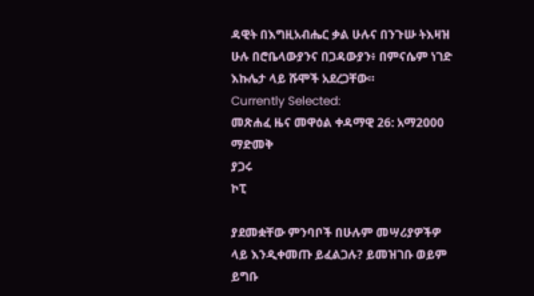ዳዊት በእግዚአብሔር ቃል ሁሉና በንጉሡ ትእዛዝ ሁሉ በሮቤላውያንና በጋዳውያን፥ በምናሴም ነገድ እኩሌታ ላይ ሹሞች አደረጋቸው።
Currently Selected:
መጽሐፈ ዜና መዋዕል ቀዳማዊ 26: አማ2000
ማድመቅ
ያጋሩ
ኮፒ

ያደመቋቸው ምንባቦች በሁሉም መሣሪያዎችዎ ላይ እንዲቀመጡ ይፈልጋሉ? ይመዝገቡ ወይም ይግቡ